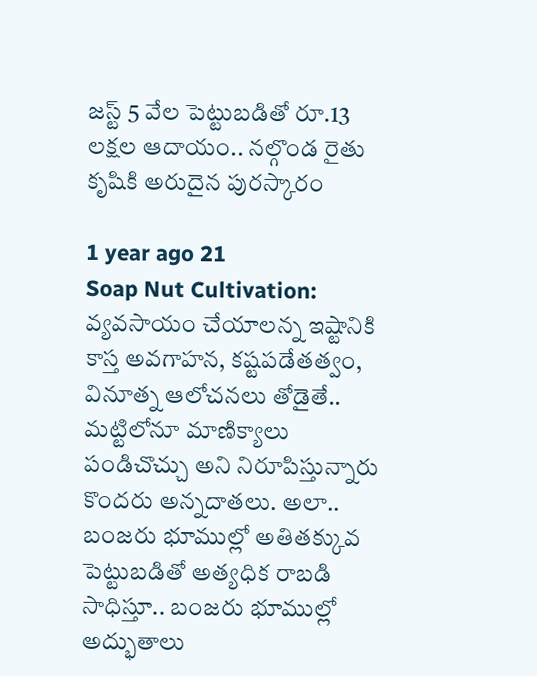జస్ట్ 5 వేల పెట్టుబడితో రూ.13 లక్షల ఆదాయం.. నల్గొండ రైతు కృషికి అరుదైన పురస్కారం

1 year ago 21
Soap Nut Cultivation: వ్యవసాయం చేయాలన్న ఇష్టానికి కాస్త అవగాహన, కష్టపడేతత్వం, వినూత్న ఆలోచనలు తోడైతే.. మట్టిలోనూ మాణిక్యాలు పండిచొచ్చు అని నిరూపిస్తున్నారు కొందరు అన్నదాతలు. అలా.. బంజరు భూముల్లో అతితక్కువ పెట్టుబడితో అత్యధిక రాబడి సాధిస్తూ.. బంజరు భూముల్లో అద్భుతాలు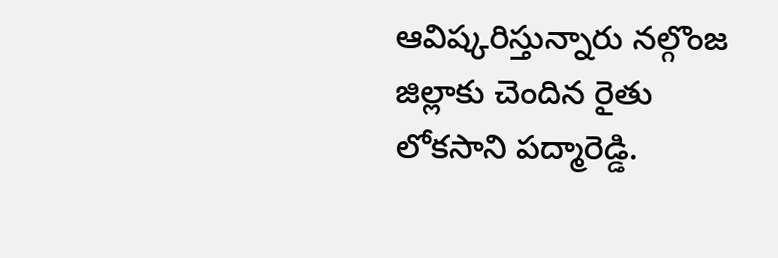ఆవిష్కరిస్తున్నారు నల్గొంజ జిల్లాకు చెందిన రైతు లోకసాని పద్మారెడ్డి.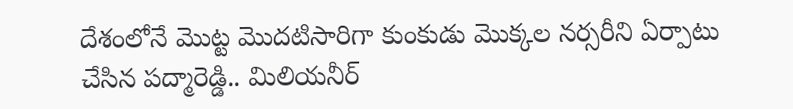దేశంలోనే మొట్ట మొదటిసారిగా కుంకుడు మొక్కల నర్సరీని ఏర్పాటు చేసిన పద్మారెడ్డి.. మిలియనీర్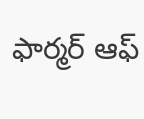ఫార్మర్ ఆఫ్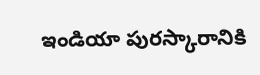ఇండియా పురస్కారానికి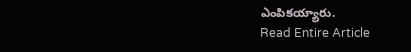ఎంపికయ్యారు.
Read Entire Article